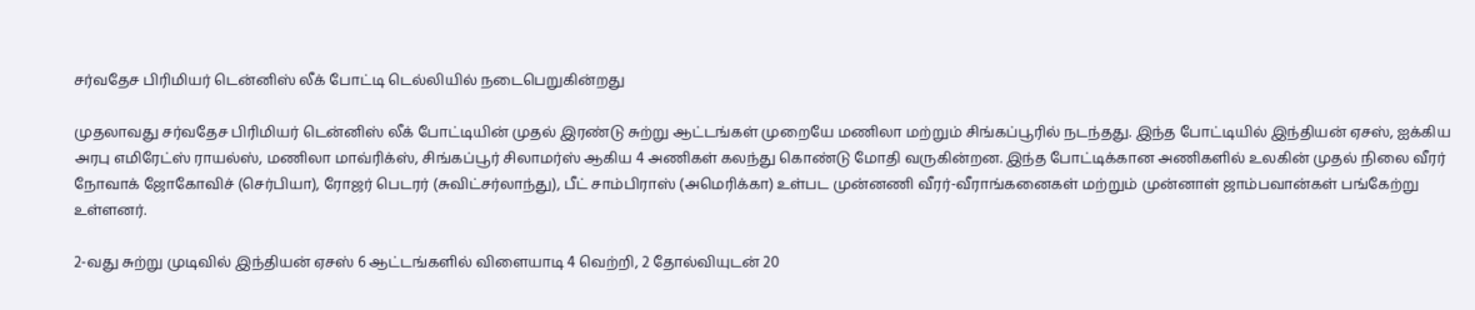சர்வதேச பிரிமியர் டென்னிஸ் லீக் போட்டி டெல்லியில் நடைபெறுகின்றது

முதலாவது சர்வதேச பிரிமியர் டென்னிஸ் லீக் போட்டியின் முதல் இரண்டு சுற்று ஆட்டங்கள் முறையே மணிலா மற்றும் சிங்கப்பூரில் நடந்தது. இந்த போட்டியில் இந்தியன் ஏசஸ், ஐக்கிய அரபு எமிரேட்ஸ் ராயல்ஸ், மணிலா மாவ்ரிக்ஸ், சிங்கப்பூர் சிலாமர்ஸ் ஆகிய 4 அணிகள் கலந்து கொண்டு மோதி வருகின்றன. இந்த போட்டிக்கான அணிகளில் உலகின் முதல் நிலை வீரர் நோவாக் ஜோகோவிச் (செர்பியா), ரோஜர் பெடரர் (சுவிட்சர்லாந்து), பீட் சாம்பிராஸ் (அமெரிக்கா) உள்பட முன்னணி வீரர்-வீராங்கனைகள் மற்றும் முன்னாள் ஜாம்பவான்கள் பங்கேற்று உள்ளனர்.

2-வது சுற்று முடிவில் இந்தியன் ஏசஸ் 6 ஆட்டங்களில் விளையாடி 4 வெற்றி, 2 தோல்வியுடன் 20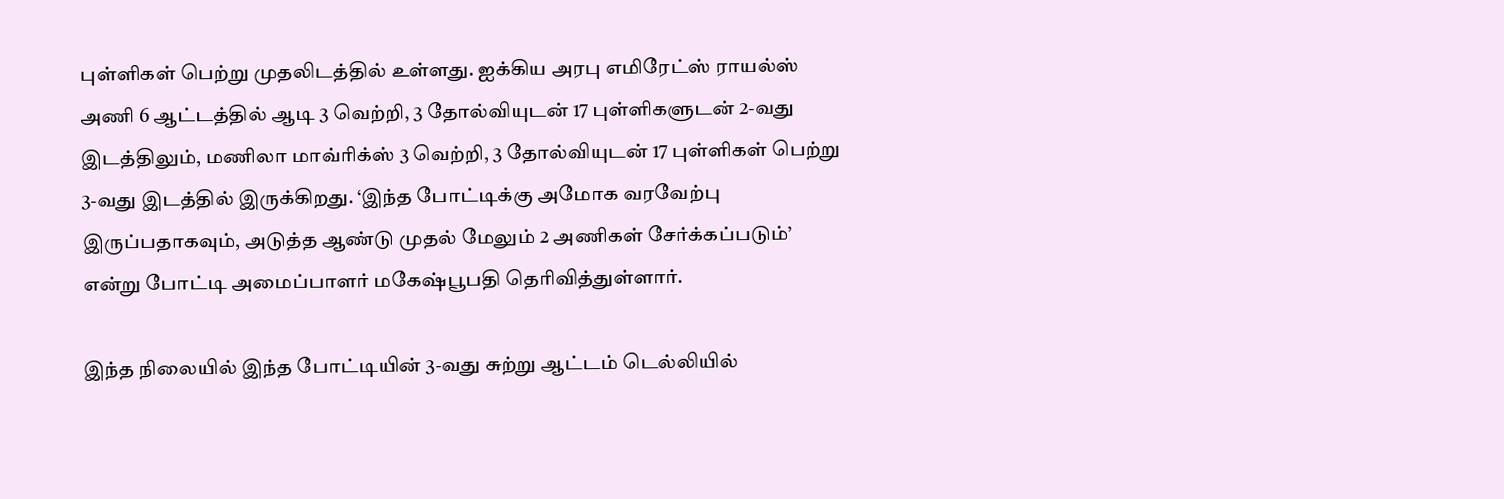புள்ளிகள் பெற்று முதலிடத்தில் உள்ளது. ஐக்கிய அரபு எமிரேட்ஸ் ராயல்ஸ் அணி 6 ஆட்டத்தில் ஆடி 3 வெற்றி, 3 தோல்வியுடன் 17 புள்ளிகளுடன் 2-வது இடத்திலும், மணிலா மாவ்ரிக்ஸ் 3 வெற்றி, 3 தோல்வியுடன் 17 புள்ளிகள் பெற்று 3-வது இடத்தில் இருக்கிறது. ‘இந்த போட்டிக்கு அமோக வரவேற்பு இருப்பதாகவும், அடுத்த ஆண்டு முதல் மேலும் 2 அணிகள் சேர்க்கப்படும்’ என்று போட்டி அமைப்பாளர் மகேஷ்பூபதி தெரிவித்துள்ளார்.

இந்த நிலையில் இந்த போட்டியின் 3-வது சுற்று ஆட்டம் டெல்லியில்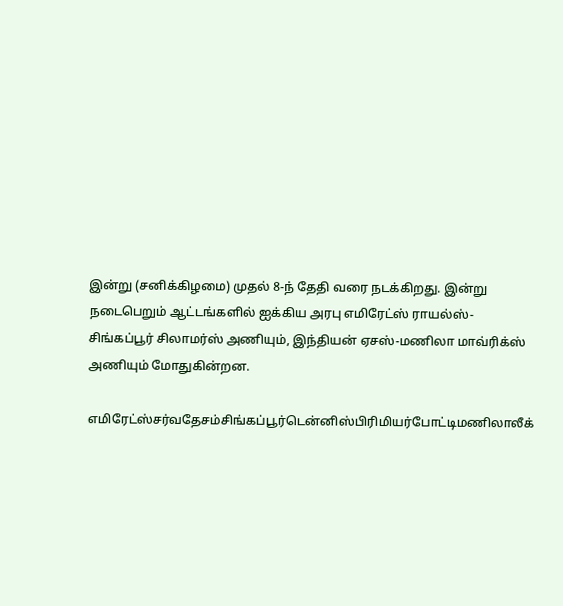இன்று (சனிக்கிழமை) முதல் 8-ந் தேதி வரை நடக்கிறது. இன்று நடைபெறும் ஆட்டங்களில் ஐக்கிய அரபு எமிரேட்ஸ் ராயல்ஸ்-சிங்கப்பூர் சிலாமர்ஸ் அணியும், இந்தியன் ஏசஸ்-மணிலா மாவ்ரிக்ஸ் அணியும் மோதுகின்றன.

எமிரேட்ஸ்சர்வதேசம்சிங்கப்பூர்டென்னிஸ்பிரிமியர்போட்டிமணிலாலீக்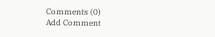Comments (0)
Add Comment